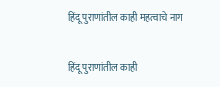हिंदू पुराणांतील काही महत्वाचे नाग

हिंदू पुराणांतील काही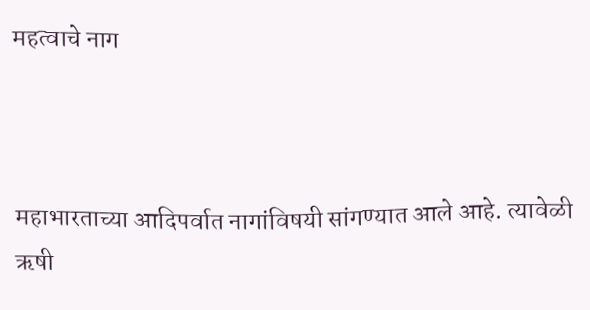महत्वाचे नाग



महाभारताच्या आदिपर्वात नागांविषयी सांगण्यात आले आहे. त्यावेळी ऋषी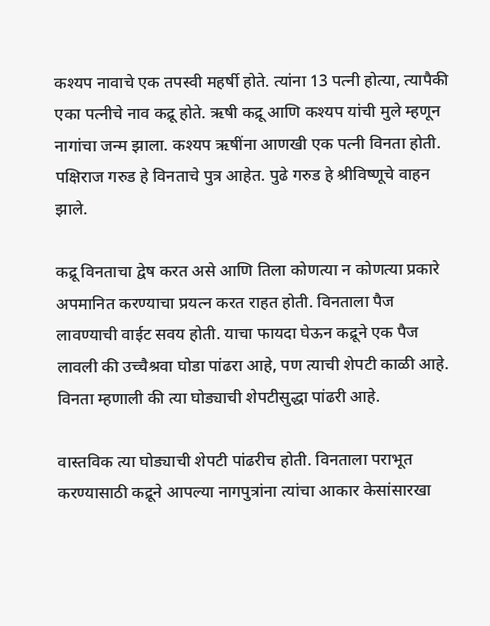कश्यप नावाचे एक तपस्वी महर्षी होते. त्यांना 13 पत्नी होत्या, त्यापैकी एका पत्नीचे नाव कद्रू होते. ऋषी कद्रू आणि कश्यप यांची मुले म्हणून नागांचा जन्म झाला. कश्यप ऋषींना आणखी एक पत्नी विनता होती. पक्षिराज गरुड हे विनताचे पुत्र आहेत. पुढे गरुड हे श्रीविष्णूचे वाहन झाले.

कद्रू विनताचा द्वेष करत असे आणि तिला कोणत्या न कोणत्या प्रकारे अपमानित करण्याचा प्रयत्न करत राहत होती. विनताला पैज लावण्याची वाईट सवय होती. याचा फायदा घेऊन कद्रूने एक पैज लावली की उच्चैश्रवा घोडा पांढरा आहे, पण त्याची शेपटी काळी आहे. विनता म्हणाली की त्या घोड्याची शेपटीसुद्धा पांढरी आहे.

वास्तविक त्या घोड्याची शेपटी पांढरीच होती. विनताला पराभूत करण्यासाठी कद्रूने आपल्या नागपुत्रांना त्यांचा आकार केसांसारखा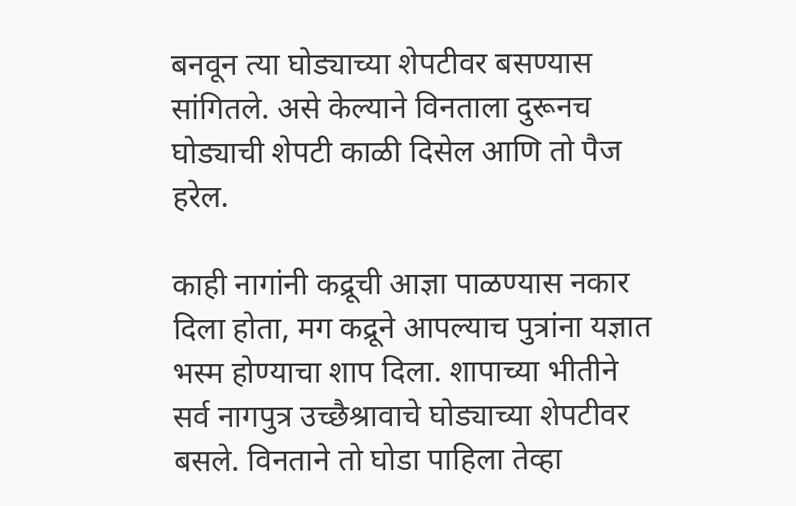बनवून त्या घोड्याच्या शेपटीवर बसण्यास सांगितले. असे केल्याने विनताला दुरूनच घोड्याची शेपटी काळी दिसेल आणि तो पैज हरेल.

काही नागांनी कद्रूची आज्ञा पाळण्यास नकार दिला होता, मग कद्रूने आपल्याच पुत्रांना यज्ञात भस्म होण्याचा शाप दिला. शापाच्या भीतीने सर्व नागपुत्र उच्छैश्रावाचे घोड्याच्या शेपटीवर बसले. विनताने तो घोडा पाहिला तेव्हा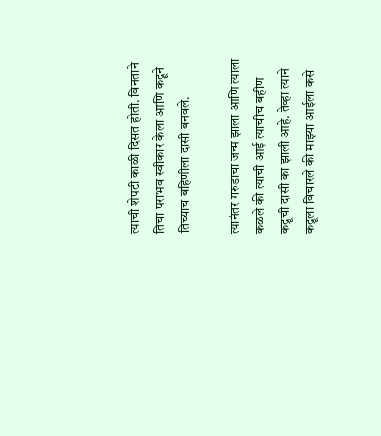त्याची शेपटी काळी दिसत होती. विनताने तिचा पराभव स्वीकार केला आणि कद्रूने तिच्याच बहिणीला दासी बनवले.

त्यानंतर गरुडाचा जन्म झाला आणि त्याला कळले की त्याची आई त्याचीच बहीण कद्रूची दासी का झाली आहे. तेव्हा त्याने कद्रूला विचारले की माझ्या आईला कसे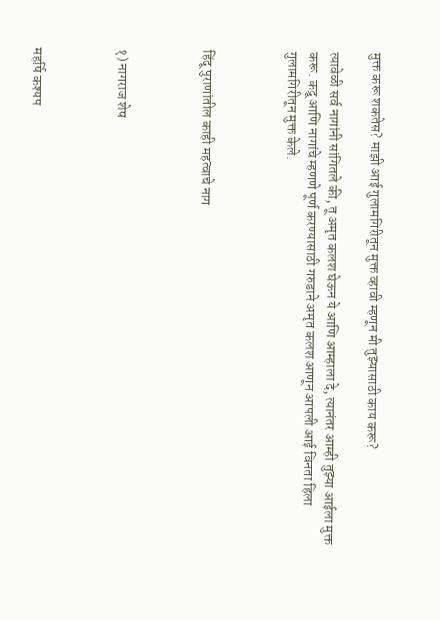मुक्त करू शकतेस? माझी आई गुलामगिरीतून मुक्त व्हावी म्हणून मी तुझ्यासाठी काय करू?

त्यावेळी सर्व नागांनी सांगितले की, तू अमृत कलश घेऊन ये आणि आम्हाला दे, त्यानंतर आम्ही तुझ्या आईला मुक्त करू. कद्रू आणि नागांचे म्हणणे पूर्ण करण्यासाठी गरुडाने अमृत कलश आणून आपली आई विनता हिला गुलामगिरीतून मुक्त केले.



हिंदू पुराणांतील काही महत्वाचे नाग



१) नागराज शेष



महर्षि कश्यप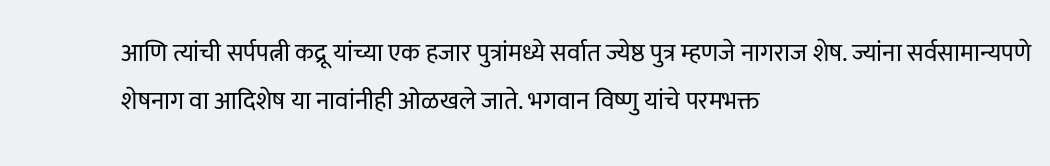आणि त्यांची सर्पपत्नी कद्रू यांच्या एक हजार पुत्रांमध्ये सर्वात ज्येष्ठ पुत्र म्हणजे नागराज शेष. ज्यांना सर्वसामान्यपणे शेषनाग वा आदिशेष या नावांनीही ओळखले जाते. भगवान विष्णु यांचे परमभक्त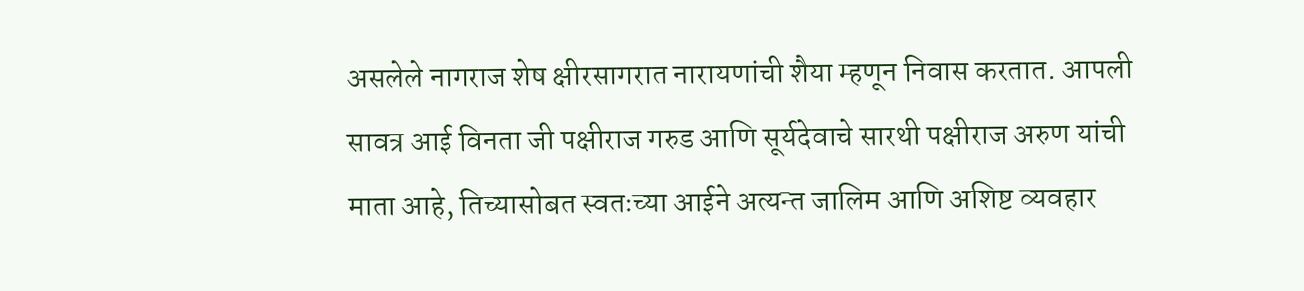असलेले नागराज शेष क्षीरसागरात नारायणांची शैया म्हणून निवास करतात. आपली सावत्र आई विनता जी पक्षीराज गरुड आणि सूर्यदेवाचे सारथी पक्षीराज अरुण यांची माता आहे, तिच्यासोबत स्वतःच्या आईने अत्यन्त जालिम आणि अशिष्ट व्यवहार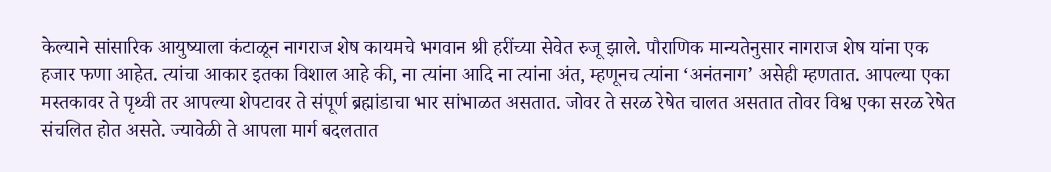केल्याने सांसारिक आयुष्याला कंटाळून नागराज शेष कायमचे भगवान श्री हरींच्या सेवेत रुजू झाले. पौराणिक मान्यतेनुसार नागराज शेष यांना एक हजार फणा आहेत. त्यांचा आकार इतका विशाल आहे की, ना त्यांना आदि ना त्यांना अंत, म्हणूनच त्यांना ‘अनंतनाग’ असेही म्हणतात. आपल्या एका मस्तकावर ते पृथ्वी तर आपल्या शेपटावर ते संपूर्ण ब्रह्मांडाचा भार सांभाळत असतात. जोवर ते सरळ रेषेत चालत असतात तोवर विश्व एका सरळ रेषेत संचलित होत असते. ज्यावेळी ते आपला मार्ग बदलतात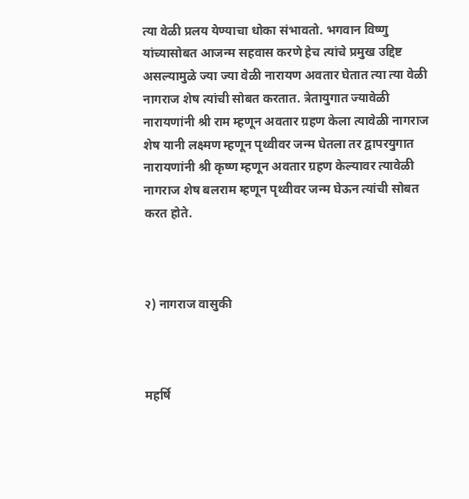त्या वेळी प्रलय येण्याचा धोका संभावतो. भगवान विष्णु यांच्यासोबत आजन्म सहवास करणे हेच त्यांचे प्रमुख उद्दिष्ट असल्यामुळे ज्या ज्या वेळी नारायण अवतार घेतात त्या त्या वेळी नागराज शेष त्यांची सोबत करतात. त्रेतायुगात ज्यावेळी नारायणांनी श्री राम म्हणून अवतार ग्रहण केला त्यावेळी नागराज शेष यानी लक्ष्मण म्हणून पृथ्वीवर जन्म घेतला तर द्वापरयुगात नारायणांनी श्री कृष्ण म्हणून अवतार ग्रहण केल्यावर त्यावेळी नागराज शेष बलराम म्हणून पृथ्वीवर जन्म घेऊन त्यांची सोबत करत होते.



२) नागराज वासुकी



महर्षि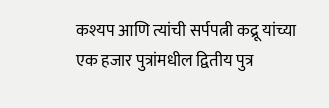कश्यप आणि त्यांची सर्पपत्नी कद्रू यांच्या एक हजार पुत्रांमधील द्वितीय पुत्र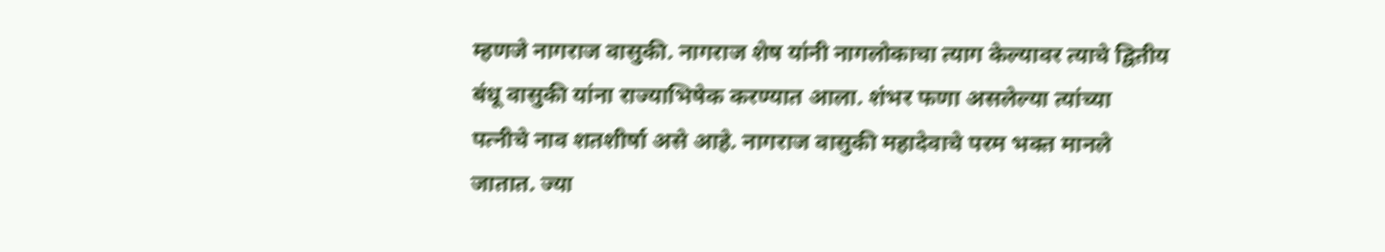म्हणजे नागराज वासुकी. नागराज शेष यांनी नागलोकाचा त्याग केल्यावर त्याचे द्वितीय बंधू वासुकी यांना राज्याभिषेक करण्यात आला. शंभर फणा असलेल्या त्यांच्या पत्नीचे नाव शतशीर्षा असे आहे. नागराज वासुकी महादेवाचे परम भक्त मानले जातात. ज्या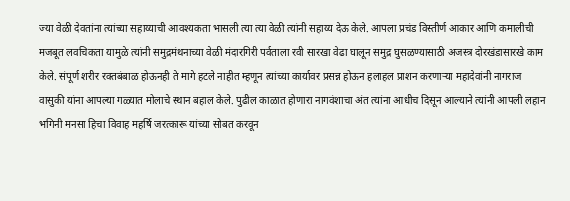ज्या वेळी देवतांना त्यांच्या सहाय्याची आवश्यकता भासली त्या त्या वेळी त्यांनी सहाय्य देऊ केले. आपला प्रचंड विस्तीर्ण आकार आणि कमालीची मजबूत लवचिकता यामुळे त्यांनी समुद्रमंथनाच्या वेळी मंदारगिरी पर्वताला रवी सारखा वेढा घालून समुद्र घुसळण्यासाठी अजस्त्र दोरखंडासारखे काम केले. संपूर्ण शरीर रक्तबंबाळ होऊनही ते मागे हटले नाहीत म्हणून त्यांच्या कार्यावर प्रसन्न होऊन हलाहल प्राशन करणार्‍या महादेवांनी नागराज वासुकी यांना आपल्या गळ्यात मोलाचे स्थान बहाल केले. पुढील काळात होणारा नागवंशाचा अंत त्यांना आधीच दिसून आल्याने त्यांनी आपली लहान भगिनी मनसा हिचा विवाह महर्षि जरत्कारू यांच्या सोबत करवून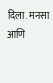दिला. मनसा आणि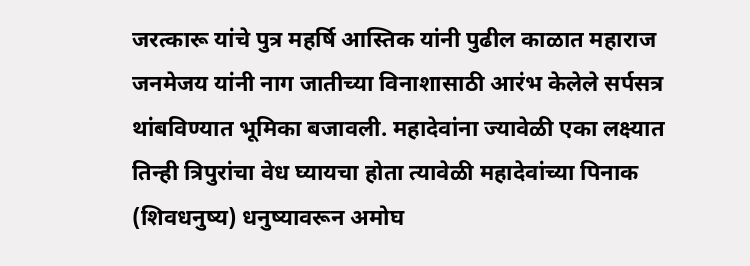जरत्कारू यांचे पुत्र महर्षि आस्तिक यांनी पुढील काळात महाराज जनमेजय यांनी नाग जातीच्या विनाशासाठी आरंभ केलेले सर्पसत्र थांबविण्यात भूमिका बजावली. महादेवांना ज्यावेळी एका लक्ष्यात तिन्ही त्रिपुरांचा वेध घ्यायचा होता त्यावेळी महादेवांच्या पिनाक (शिवधनुष्य) धनुष्यावरून अमोघ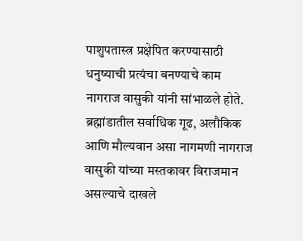पाशुपतास्त्र प्रक्षेपित करण्यासाठी धनुष्याची प्रत्यंचा बनण्याचे काम नागराज वासुकी यांनी सांभाळले होते. ब्रह्मांडातील सर्वाधिक गूढ, अलौकिक आणि मौल्यवान असा नागमणी नागराज वासुकी यांच्या मस्तकावर विराजमान असल्याचे दाखले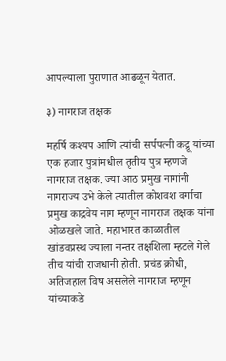आपल्याला पुराणात आढळून येतात.

३) नागराज तक्षक

महर्षि कश्यप आणि त्यांची सर्पपत्नी कद्रू यांच्या एक हजार पुत्रांमधील तृतीय पुत्र म्हणजे नागराज तक्षक. ज्या आठ प्रमुख नागांनी नागराज्य उभे केले त्यातील कोशवश वर्गाचा प्रमुख काद्रवेय नाग म्हणून नागराज तक्षक यांना ओळखले जाते. महाभारत काळातील खांडवप्रस्थ ज्याला नन्तर तक्षशिला म्हटले गेले तीच यांची राजधानी होती. प्रचंड क्रोधी, अतिजहाल विष असलेले नागराज म्हणून यांच्याकडे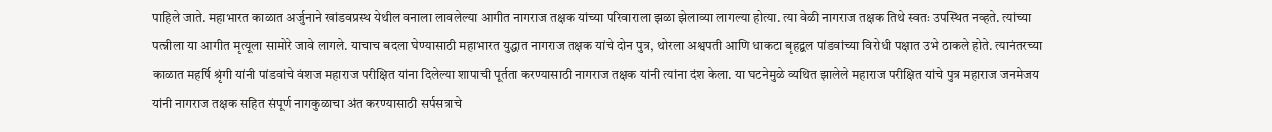पाहिले जाते. महाभारत काळात अर्जुनाने खांडवप्रस्थ येथील वनाला लावलेल्या आगीत नागराज तक्षक यांच्या परिवाराला झळा झेलाव्या लागल्या होत्या. त्या वेळी नागराज तक्षक तिथे स्वतः उपस्थित नव्हते. त्यांच्या पत्न्नीला या आगीत मृत्यूला सामोरे जावे लागले. याचाच बदला घेण्यासाठी महाभारत युद्धात नागराज तक्षक यांचे दोन पुत्र, थोरला अश्वपती आणि धाकटा बृहद्बल पांडवांच्या विरोधी पक्षात उभे ठाकले होते. त्यानंतरच्या काळात महर्षि श्रृंगी यांनी पांडवांचे वंशज महाराज परीक्षित यांना दिलेल्या शापाची पूर्तता करण्यासाठी नागराज तक्षक यांनी त्यांना दंश केला. या घटनेमुळे व्यथित झालेले महाराज परीक्षित यांचे पुत्र महाराज जनमेजय यांनी नागराज तक्षक सहित संपूर्ण नागकुळाचा अंत करण्यासाठी सर्पसत्राचे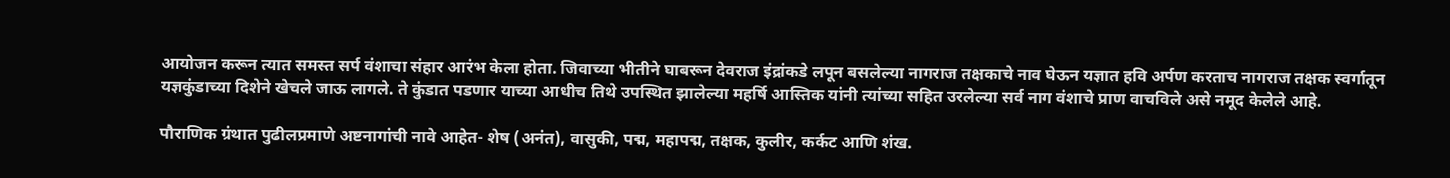आयोजन करून त्यात समस्त सर्प वंशाचा संहार आरंभ केला होता. जिवाच्या भीतीने घाबरून देवराज इंद्रांकडे लपून बसलेल्या नागराज तक्षकाचे नाव घेऊन यज्ञात हवि अर्पण करताच नागराज तक्षक स्वर्गातून यज्ञकुंडाच्या दिशेने खेचले जाऊ लागले. ते कुंडात पडणार याच्या आधीच तिथे उपस्थित झालेल्या महर्षि आस्तिक यांनी त्यांच्या सहित उरलेल्या सर्व नाग वंशाचे प्राण वाचविले असे नमूद केलेले आहे.

पौराणिक ग्रंथात पुढीलप्रमाणे अष्टनागांची नावे आहेत- शेष (अनंत), वासुकी, पद्म, महापद्म, तक्षक, कुलीर, कर्कट आणि शंख.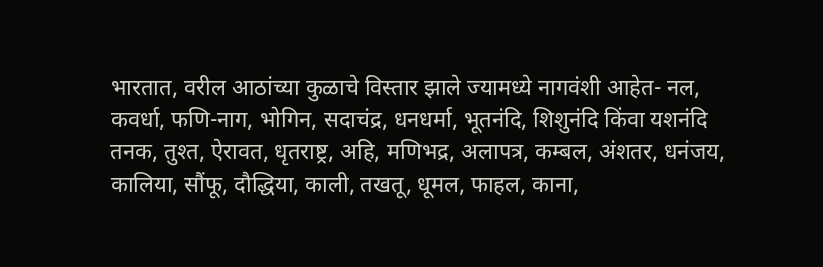भारतात, वरील आठांच्या कुळाचे विस्तार झाले ज्यामध्ये नागवंशी आहेत- नल, कवर्धा, फणि-नाग, भोगिन, सदाचंद्र, धनधर्मा, भूतनंदि, शिशुनंदि किंवा यशनंदि तनक, तुश्त, ऐरावत, धृतराष्ट्र, अहि, मणिभद्र, अलापत्र, कम्बल, अंशतर, धनंजय, कालिया, सौंफू, दौद्धिया, काली, तखतू, धूमल, फाहल, काना,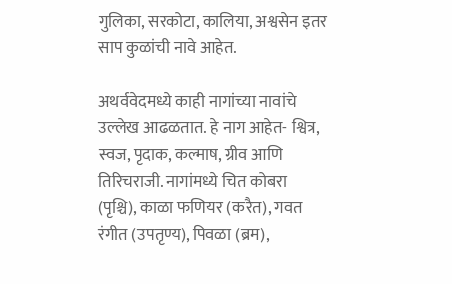गुलिका, सरकोटा, कालिया, अश्वसेन इतर साप कुळांची नावे आहेत.

अथर्ववेदमध्ये काही नागांच्या नावांचे उल्लेख आढळतात. हे नाग आहेत- श्वित्र, स्वज, पृदाक, कल्माष, ग्रीव आणि तिरिचराजी. नागांमध्ये चित कोबरा (पृश्चि), काळा फणियर (करैत), गवत रंगीत (उपतृण्य), पिवळा (ब्रम),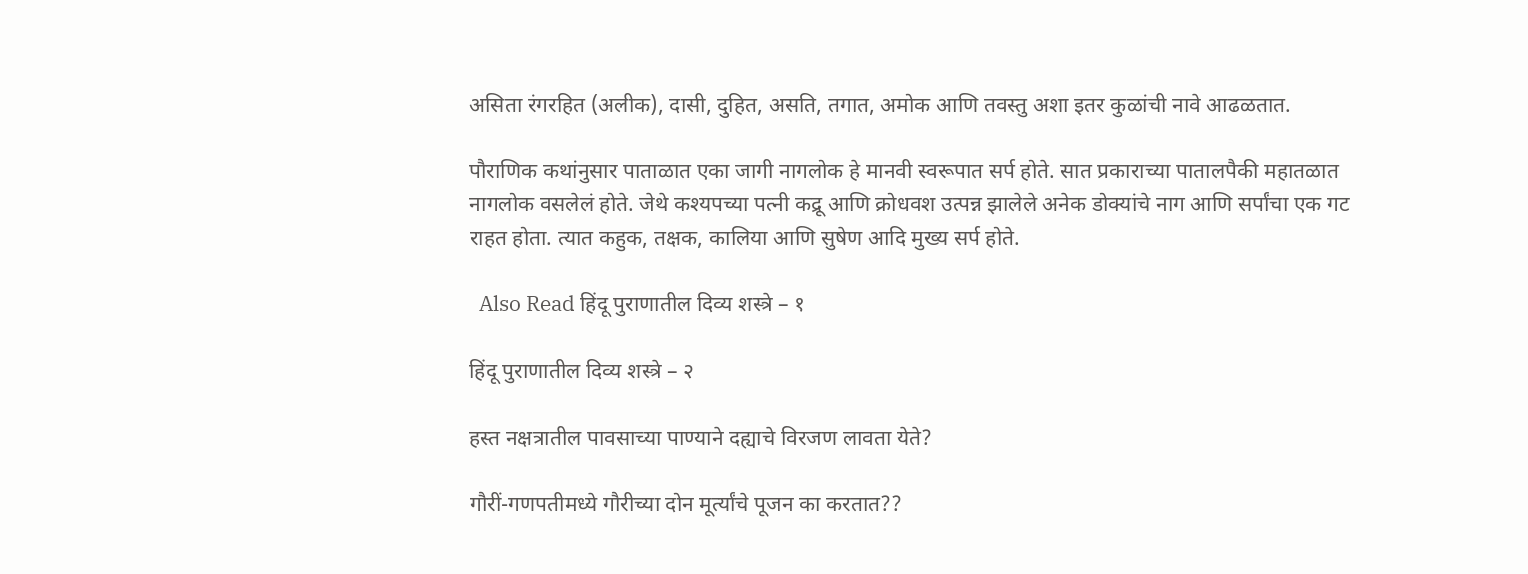असिता रंगरहित (अलीक), दासी, दुहित, असति, तगात, अमोक आणि तवस्तु अशा इतर कुळांची नावे आढळतात.

पौराणिक कथांनुसार पाताळात एका जागी नागलोक हे मानवी स्वरूपात सर्प होते. सात प्रकाराच्या पातालपैकी महातळात नागलोक वसलेलं होते. जेथे कश्यपच्या पत्नी कद्रू आणि क्रोधवश उत्पन्न झालेले अनेक डोक्यांचे नाग आणि सर्पांचा एक गट राहत होता. त्यात कहुक, तक्षक, कालिया आणि सुषेण आदि मुख्य सर्प होते.

  Also Read हिंदू पुराणातील दिव्य शस्त्रे – १

हिंदू पुराणातील दिव्य शस्त्रे – २

हस्त नक्षत्रातील पावसाच्या पाण्याने दह्याचे विरजण लावता येते?

गौरीं-गणपतीमध्ये गौरीच्या दोन मूर्त्यांचे पूजन का करतात??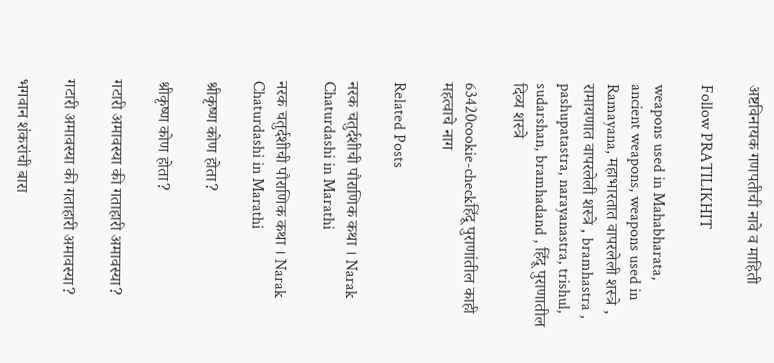अष्टविनायक गणपतीची नावे व माहिती

Follow PRATILIKHIT

weapons used in Mahabharata, ancient weapons, weapons used in Ramayana, महाभारतात वापरलेली शस्त्रे , रामायणात वापरलेली शस्त्रे , bramhastra , pashupatastra, narayanastra, trishul, sudarshan, bramhadand , हिंदू पुराणातील दिव्य शस्त्रे

63420cookie-checkहिंदू पुराणांतील काही महत्वाचे नाग

Related Posts

नरक चतुर्दशीची पौराणिक कथा । Narak Chaturdashi in Marathi

नरक चतुर्दशीची पौराणिक कथा । Narak Chaturdashi in Marathi

श्रीकृष्ण कोण होता?

श्रीकृष्ण कोण होता?

गटारी अमावस्या की गताहारी अमावस्या?

गटारी अमावस्या की गताहारी अमावस्या?

भगवान शंकरांची बारा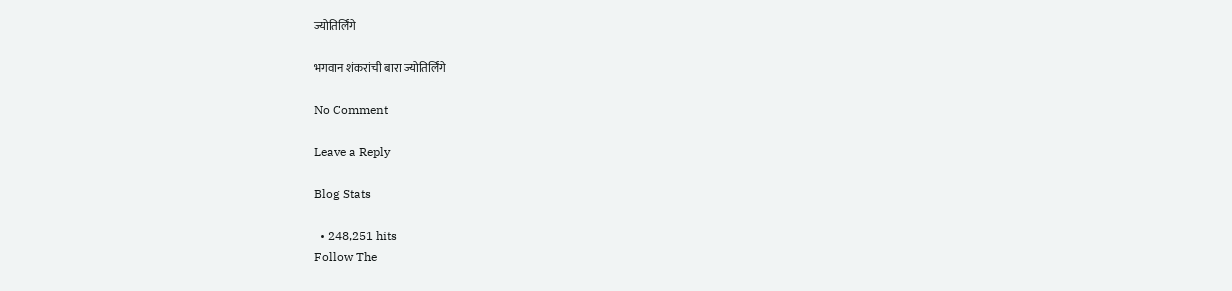ज्योतिर्लिंगे

भगवान शंकरांची बारा ज्योतिर्लिंगे

No Comment

Leave a Reply

Blog Stats

  • 248,251 hits
Follow The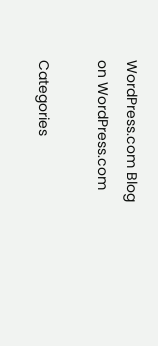WordPress.com Blog on WordPress.com

Categories